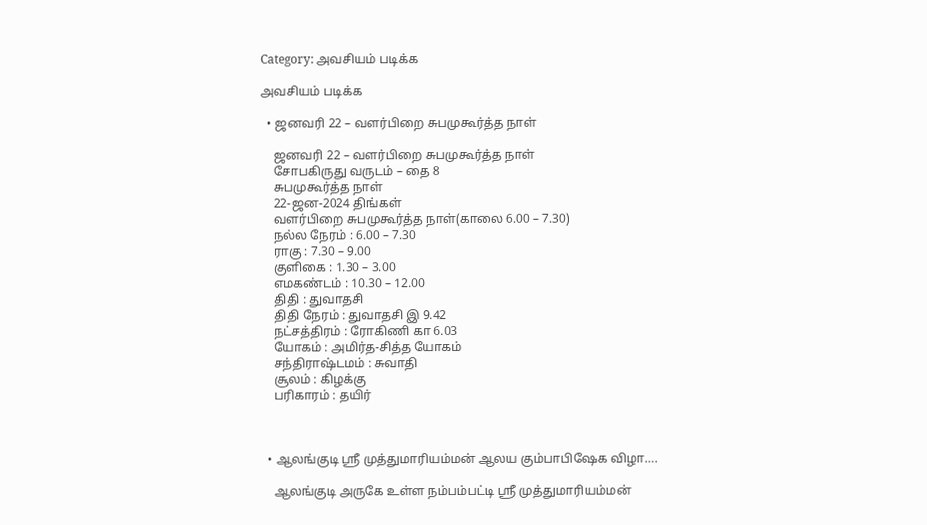Category: அவசியம் படிக்க

அவசியம் படிக்க

  • ஜனவரி 22 – வளர்பிறை சுபமுகூர்த்த நாள்

    ஜனவரி 22 – வளர்பிறை சுபமுகூர்த்த நாள்
    சோபகிருது வருடம் – தை 8
    சுபமுகூர்த்த நாள்
    22-ஜன-2024 திங்கள்
    வளர்பிறை சுபமுகூர்த்த நாள்(காலை 6.00 – 7.30)
    நல்ல நேரம் : 6.00 – 7.30
    ராகு : 7.30 – 9.00
    குளிகை : 1.30 – 3.00
    எமகண்டம் : 10.30 – 12.00
    திதி : துவாதசி
    திதி நேரம் : துவாதசி இ 9.42
    நட்சத்திரம் : ரோகிணி கா 6.03
    யோகம் : அமிர்த-சித்த யோகம்
    சந்திராஷ்டமம் : சுவாதி
    சூலம் : கிழக்கு
    பரிகாரம் : தயிர்



  • ஆலங்குடி ஸ்ரீ முத்துமாரியம்மன் ஆலய கும்பாபிஷேக விழா….

    ஆலங்குடி அருகே உள்ள நம்பம்பட்டி ஸ்ரீ முத்துமாரியம்மன்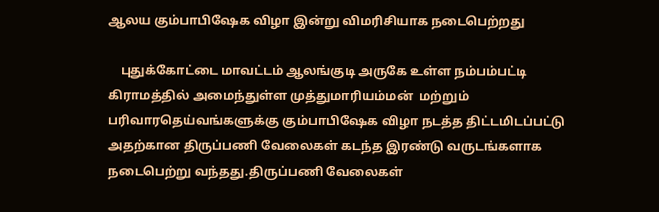ஆலய கும்பாபிஷேக விழா இன்று விமரிசியாக நடைபெற்றது

    புதுக்கோட்டை மாவட்டம் ஆலங்குடி அருகே உள்ள நம்பம்பட்டி  கிராமத்தில் அமைந்துள்ள முத்துமாரியம்மன்  மற்றும் பரிவாரதெய்வங்களுக்கு கும்பாபிஷேக விழா நடத்த திட்டமிடப்பட்டு அதற்கான திருப்பணி வேலைகள் கடந்த இரண்டு வருடங்களாக நடைபெற்று வந்தது.திருப்பணி வேலைகள்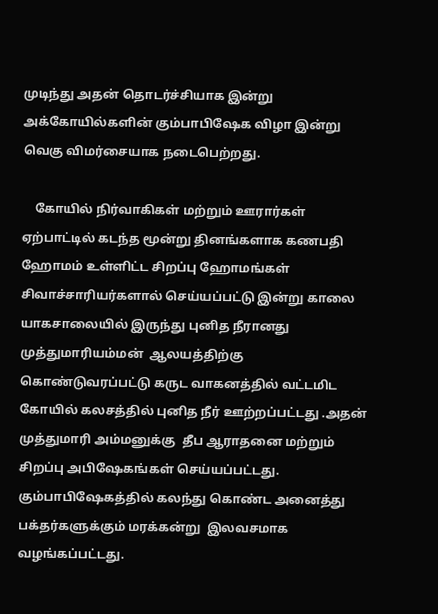முடிந்து அதன் தொடர்ச்சியாக இன்று அக்கோயில்களின் கும்பாபிஷேக விழா இன்று வெகு விமர்சையாக நடைபெற்றது.

    கோயில் நிர்வாகிகள் மற்றும் ஊரார்கள் ஏற்பாட்டில் கடந்த மூன்று தினங்களாக கணபதி ஹோமம் உள்ளிட்ட சிறப்பு ஹோமங்கள் சிவாச்சாரியர்களால் செய்யப்பட்டு இன்று காலை யாகசாலையில் இருந்து புனித நீரானது முத்துமாரியம்மன்  ஆலயத்திற்கு கொண்டுவரப்பட்டு கருட வாகனத்தில் வட்டமிட கோயில் கலசத்தில் புனித நீர் ஊற்றப்பட்டது .அதன் முத்துமாரி அம்மனுக்கு  தீப ஆராதனை மற்றும் சிறப்பு அபிஷேகங்கள் செய்யப்பட்டது. கும்பாபிஷேகத்தில் கலந்து கொண்ட அனைத்து பக்தர்களுக்கும் மரக்கன்று  இலவசமாக வழங்கப்பட்டது.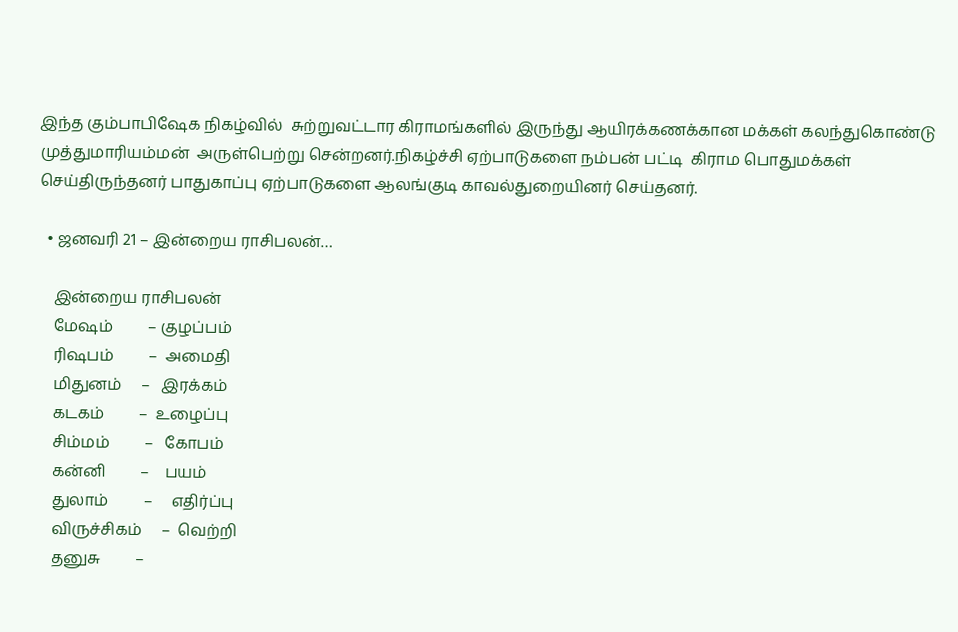இந்த கும்பாபிஷேக நிகழ்வில்  சுற்றுவட்டார கிராமங்களில் இருந்து ஆயிரக்கணக்கான மக்கள் கலந்துகொண்டு முத்துமாரியம்மன்  அருள்பெற்று சென்றனர்.நிகழ்ச்சி ஏற்பாடுகளை நம்பன் பட்டி  கிராம பொதுமக்கள் செய்திருந்தனர் பாதுகாப்பு ஏற்பாடுகளை ஆலங்குடி காவல்துறையினர் செய்தனர்.

  • ஜனவரி 21 – இன்றைய ராசிபலன்…

    இன்றைய ராசிபலன்
    மேஷம்         – குழப்பம்
    ரிஷபம்         –  அமைதி
    மிதுனம்     –   இரக்கம்
    கடகம்         –  உழைப்பு
    சிம்மம்         –   கோபம்
    கன்னி         –    பயம்
    துலாம்         –     எதிர்ப்பு
    விருச்சிகம்     –  வெற்றி
    தனுசு         –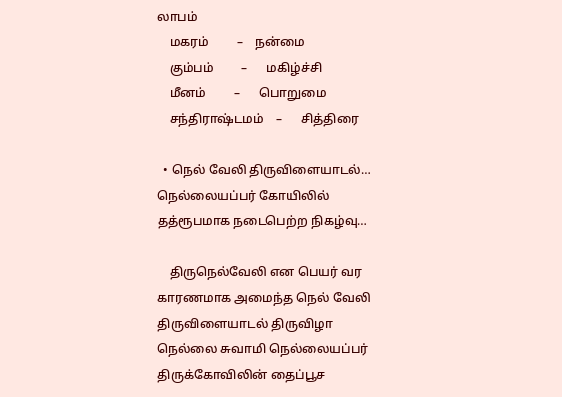லாபம்
    மகரம்         –    நன்மை
    கும்பம்         –      மகிழ்ச்சி
    மீனம்         –      பொறுமை
    சந்திராஷ்டமம்    –      சித்திரை

  • நெல் வேலி திருவிளையாடல்… நெல்லையப்பர் கோயிலில் தத்ரூபமாக நடைபெற்ற நிகழ்வு…

    திருநெல்வேலி என பெயர் வர காரணமாக அமைந்த நெல் வேலி திருவிளையாடல் திருவிழா நெல்லை சுவாமி நெல்லையப்பர் திருக்கோவிலின் தைப்பூச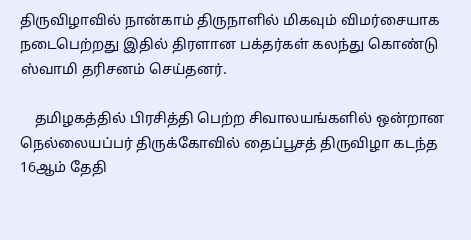திருவிழாவில் நான்காம் திருநாளில் மிகவும் விமர்சையாக நடைபெற்றது இதில் திரளான பக்தர்கள் கலந்து கொண்டு ஸ்வாமி தரிசனம் செய்தனர்.

    தமிழகத்தில் பிரசித்தி பெற்ற சிவாலயங்களில் ஒன்றான நெல்லையப்பர் திருக்கோவில் தைப்பூசத் திருவிழா கடந்த 16ஆம் தேதி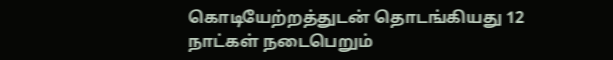கொடியேற்றத்துடன் தொடங்கியது 12 நாட்கள் நடைபெறும்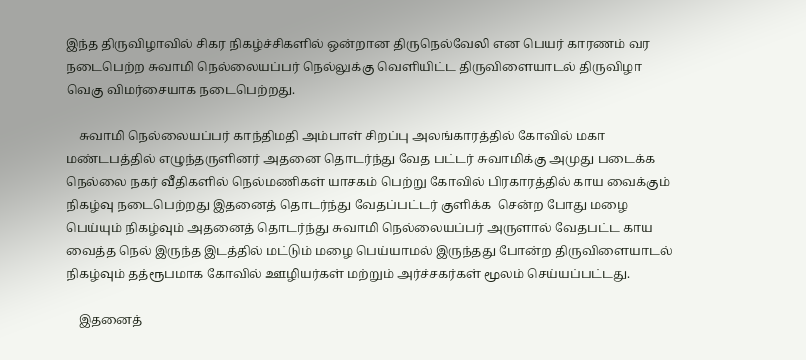இந்த திருவிழாவில் சிகர நிகழ்ச்சிகளில் ஒன்றான திருநெல்வேலி என பெயர் காரணம் வர நடைபெற்ற சுவாமி நெல்லையப்பர் நெல்லுக்கு வெளியிட்ட திருவிளையாடல் திருவிழா வெகு விமர்சையாக நடைபெற்றது.

    சுவாமி நெல்லையப்பர் காந்திமதி அம்பாள் சிறப்பு அலங்காரத்தில் கோவில் மகா மண்டபத்தில் எழுந்தருளினர் அதனை தொடர்ந்து வேத பட்டர் சுவாமிக்கு அமுது படைக்க நெல்லை நகர் வீதிகளில் நெல்மணிகள் யாசகம் பெற்று கோவில் பிரகாரத்தில் காய வைக்கும் நிகழ்வு நடைபெற்றது இதனைத் தொடர்ந்து வேதப்பட்டர் குளிக்க  சென்ற போது மழை பெய்யும் நிகழ்வும் அதனைத் தொடர்ந்து சுவாமி நெல்லையப்பர் அருளால் வேதபட்ட காய வைத்த நெல் இருந்த இடத்தில் மட்டும் மழை பெய்யாமல் இருந்தது போன்ற திருவிளையாடல் நிகழ்வும் தத்ரூபமாக கோவில் ஊழியர்கள் மற்றும் அர்ச்சகர்கள் மூலம் செய்யப்பட்டது.

    இதனைத்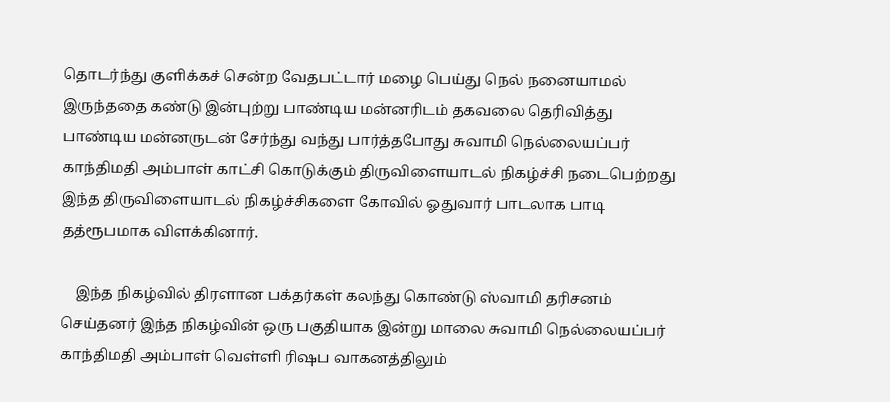தொடர்ந்து குளிக்கச் சென்ற வேதபட்டார் மழை பெய்து நெல் நனையாமல் இருந்ததை கண்டு இன்புற்று பாண்டிய மன்னரிடம் தகவலை தெரிவித்து பாண்டிய மன்னருடன் சேர்ந்து வந்து பார்த்தபோது சுவாமி நெல்லையப்பர் காந்திமதி அம்பாள் காட்சி கொடுக்கும் திருவிளையாடல் நிகழ்ச்சி நடைபெற்றது இந்த திருவிளையாடல் நிகழ்ச்சிகளை கோவில் ஓதுவார் பாடலாக பாடி தத்ரூபமாக விளக்கினார்.

    இந்த நிகழ்வில் திரளான பக்தர்கள் கலந்து கொண்டு ஸ்வாமி தரிசனம் செய்தனர் இந்த நிகழ்வின் ஒரு பகுதியாக இன்று மாலை சுவாமி நெல்லையப்பர் காந்திமதி அம்பாள் வெள்ளி ரிஷப வாகனத்திலும்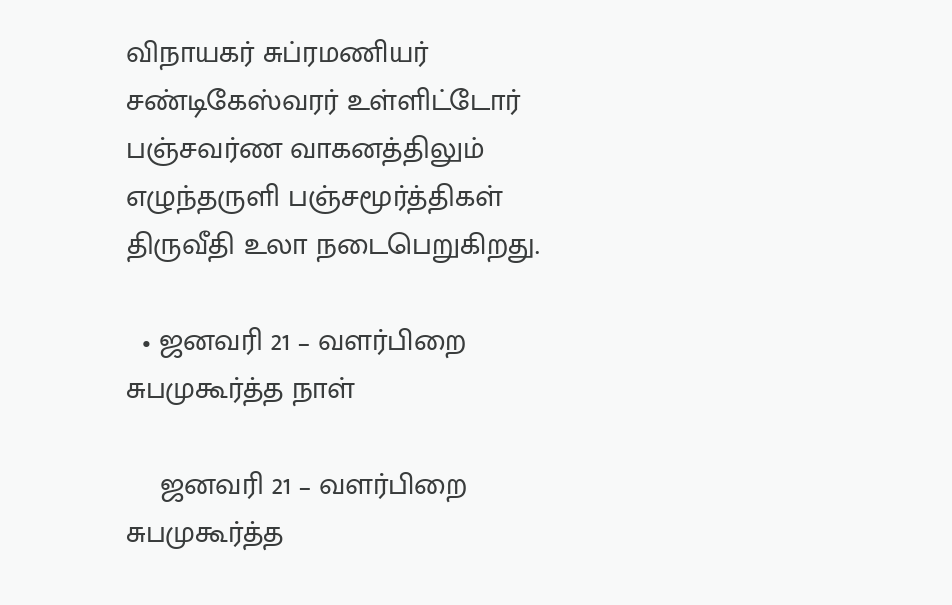விநாயகர் சுப்ரமணியர் சண்டிகேஸ்வரர் உள்ளிட்டோர் பஞ்சவர்ண வாகனத்திலும் எழுந்தருளி பஞ்சமூர்த்திகள் திருவீதி உலா நடைபெறுகிறது.

  • ஜனவரி 21 – வளர்பிறை சுபமுகூர்த்த நாள்

    ஜனவரி 21 – வளர்பிறை சுபமுகூர்த்த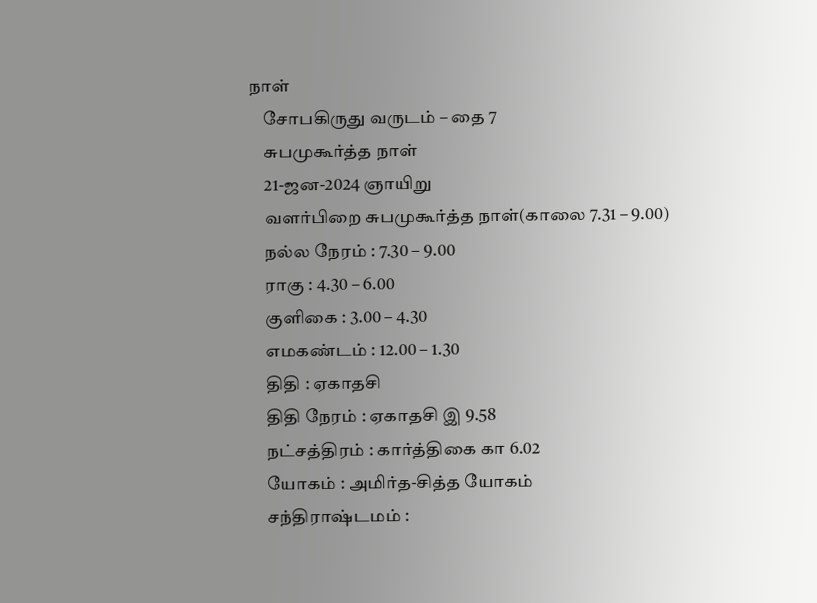நாள்
    சோபகிருது வருடம் – தை 7
    சுபமுகூர்த்த நாள்
    21-ஜன-2024 ஞாயிறு
    வளர்பிறை சுபமுகூர்த்த நாள்(காலை 7.31 – 9.00)
    நல்ல நேரம் : 7.30 – 9.00
    ராகு : 4.30 – 6.00
    குளிகை : 3.00 – 4.30
    எமகண்டம் : 12.00 – 1.30
    திதி : ஏகாதசி
    திதி நேரம் : ஏகாதசி இ 9.58
    நட்சத்திரம் : கார்த்திகை கா 6.02
    யோகம் : அமிர்த-சித்த யோகம்
    சந்திராஷ்டமம் :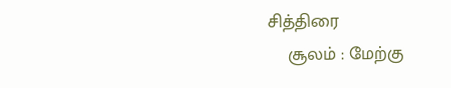சித்திரை
    சூலம் : மேற்கு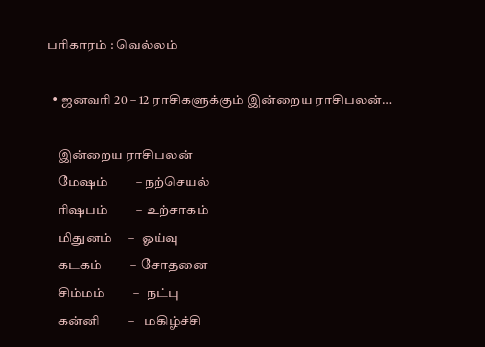பரிகாரம் : வெல்லம்

  • ஜனவரி 20 – 12 ராசிகளுக்கும் இன்றைய ராசிபலன்…

    இன்றைய ராசிபலன்
    மேஷம்         – நற்செயல்
    ரிஷபம்         –  உற்சாகம்
    மிதுனம்     –   ஓய்வு
    கடகம்         –  சோதனை
    சிம்மம்         –   நட்பு
    கன்னி         –    மகிழ்ச்சி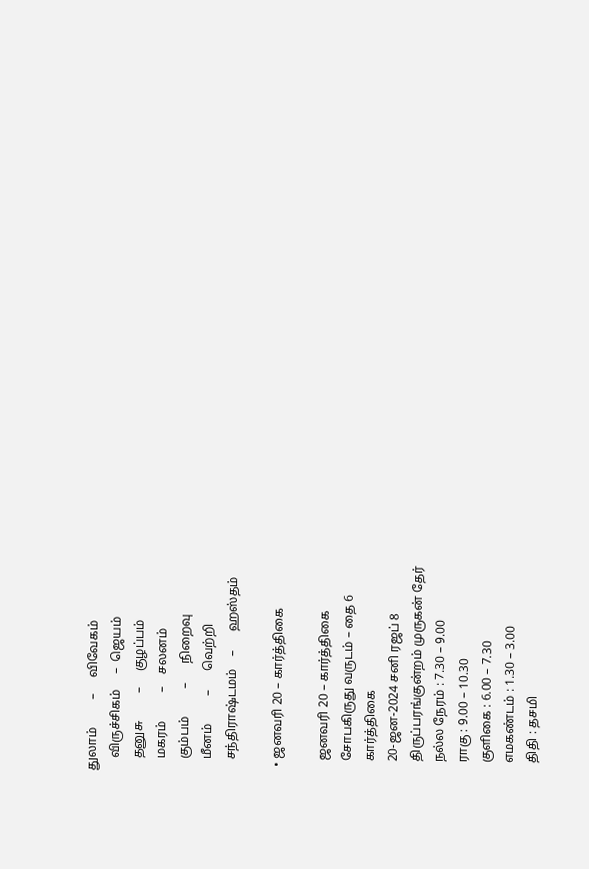துலாம்         –     விவேகம்
    விருச்சிகம்     –  ஜெயம்
    தனுசு         –     குழப்பம்
    மகரம்         –    சலனம்
    கும்பம்         –      நிறைவு
    மீனம்         –      வெற்றி
    சந்திராஷ்டமம்    –      ஹஸ்தம்

  • ஜனவரி 20 – கார்த்திகை

    ஜனவரி 20 – கார்த்திகை
    சோபகிருது வருடம் – தை 6
    கார்த்திகை
    20-ஜன-2024 சனி ரஜப் 8
    திருப்பரங்குன்றம் முருகன் தேர்
    நல்ல நேரம் : 7.30 – 9.00
    ராகு : 9.00 – 10.30
    குளிகை : 6.00 – 7.30
    எமகண்டம் : 1.30 – 3.00
    திதி : தசமி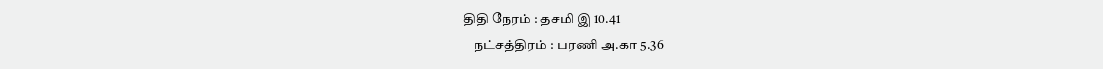திதி நேரம் : தசமி இ 10.41
    நட்சத்திரம் : பரணி அ.கா 5.36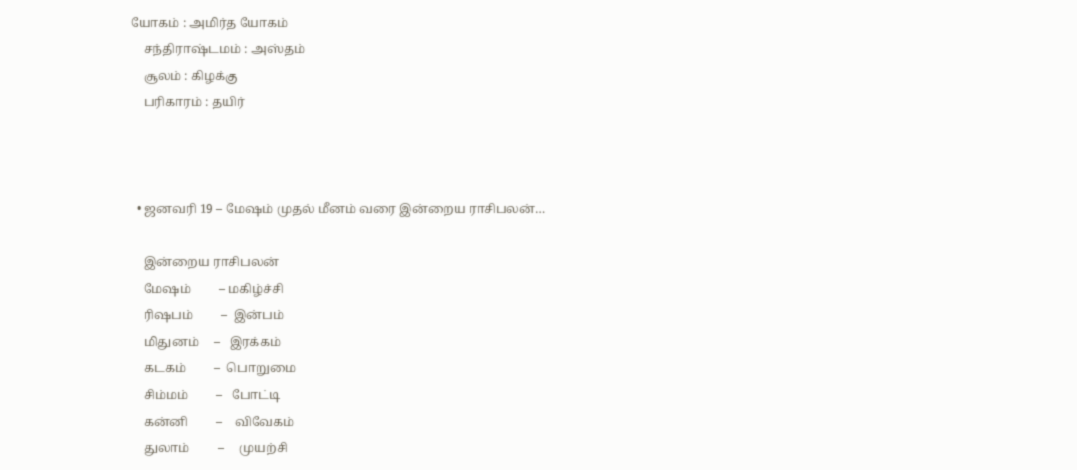யோகம் : அமிர்த யோகம்
    சந்திராஷ்டமம் : அஸ்தம்
    சூலம் : கிழக்கு
    பரிகாரம் : தயிர்



  • ஜனவரி 19 – மேஷம் முதல் மீனம் வரை இன்றைய ராசிபலன்…

    இன்றைய ராசிபலன்
    மேஷம்         – மகிழ்ச்சி
    ரிஷபம்         –  இன்பம்
    மிதுனம்     –   இரக்கம்
    கடகம்         –  பொறுமை
    சிம்மம்         –   போட்டி
    கன்னி         –    விவேகம்
    துலாம்         –     முயற்சி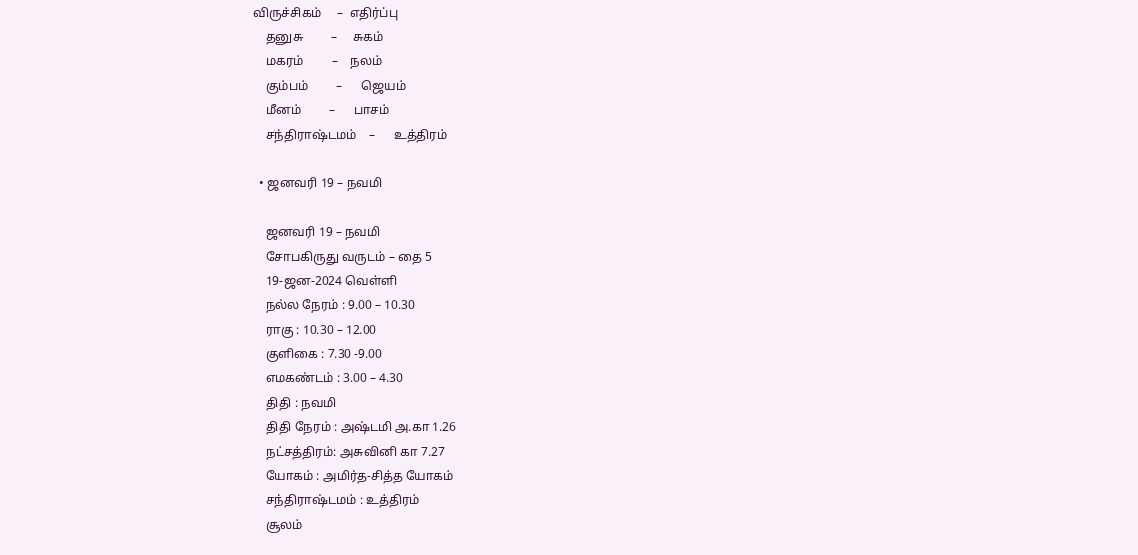விருச்சிகம்     –  எதிர்ப்பு
    தனுசு         –     சுகம்
    மகரம்         –    நலம்
    கும்பம்         –      ஜெயம்
    மீனம்         –      பாசம்
    சந்திராஷ்டமம்    –      உத்திரம்

  • ஜனவரி 19 – நவமி

    ஜனவரி 19 – நவமி
    சோபகிருது வருடம் – தை 5
    19-ஜன-2024 வெள்ளி
    நல்ல நேரம் : 9.00 – 10.30
    ராகு : 10.30 – 12.00
    குளிகை : 7.30 -9.00
    எமகண்டம் : 3.00 – 4.30
    திதி : நவமி
    திதி நேரம் : அஷ்டமி அ.கா 1.26
    நட்சத்திரம்: அசுவினி கா 7.27
    யோகம் : அமிர்த-சித்த யோகம்
    சந்திராஷ்டமம் : உத்திரம்
    சூலம்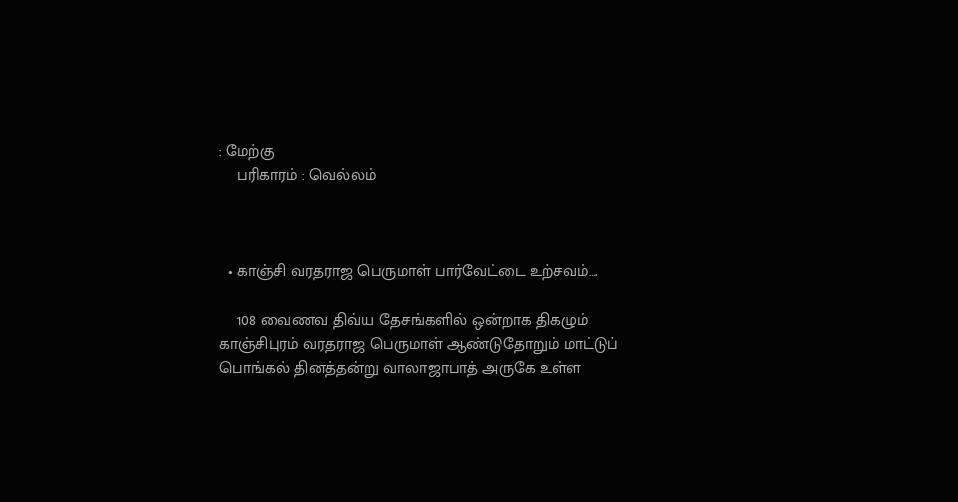: மேற்கு
    பரிகாரம் : வெல்லம்



  • காஞ்சி வரதராஜ பெருமாள் பார்வேட்டை உற்சவம்….

    108 வைணவ திவ்ய தேசங்களில் ஒன்றாக திகழும் காஞ்சிபுரம் வரதராஜ பெருமாள் ஆண்டுதோறும் மாட்டுப் பொங்கல் தினத்தன்று வாலாஜாபாத் அருகே உள்ள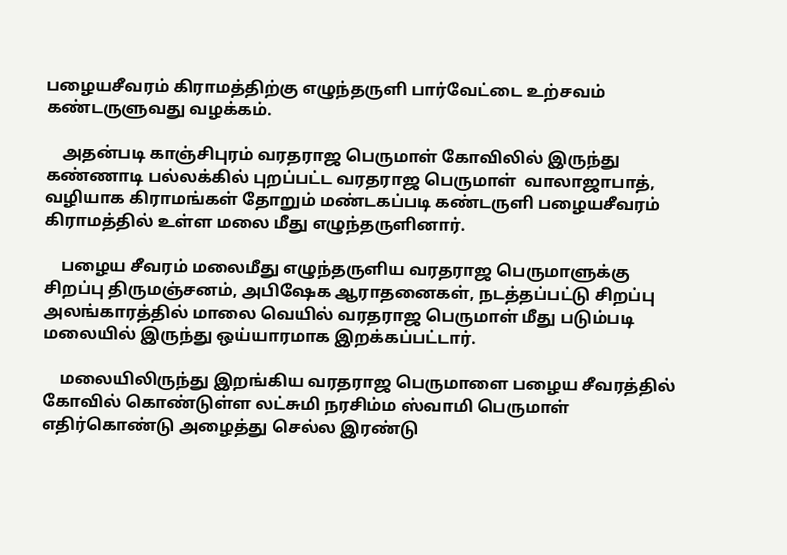பழையசீவரம் கிராமத்திற்கு எழுந்தருளி பார்வேட்டை உற்சவம் கண்டருளுவது வழக்கம்.

    அதன்படி காஞ்சிபுரம் வரதராஜ பெருமாள் கோவிலில் இருந்து கண்ணாடி பல்லக்கில் புறப்பட்ட வரதராஜ பெருமாள்  வாலாஜாபாத், வழியாக கிராமங்கள் தோறும் மண்டகப்படி கண்டருளி பழையசீவரம் கிராமத்தில் உள்ள மலை மீது எழுந்தருளினார்.

    பழைய சீவரம் மலைமீது எழுந்தருளிய வரதராஜ பெருமாளுக்கு சிறப்பு திருமஞ்சனம், அபிஷேக ஆராதனைகள், நடத்தப்பட்டு சிறப்பு அலங்காரத்தில் மாலை வெயில் வரதராஜ பெருமாள் மீது படும்படி மலையில் இருந்து ஒய்யாரமாக இறக்கப்பட்டார்.

    மலையிலிருந்து இறங்கிய வரதராஜ பெருமாளை பழைய சீவரத்தில் கோவில் கொண்டுள்ள லட்சுமி நரசிம்ம ஸ்வாமி பெருமாள் எதிர்கொண்டு அழைத்து செல்ல இரண்டு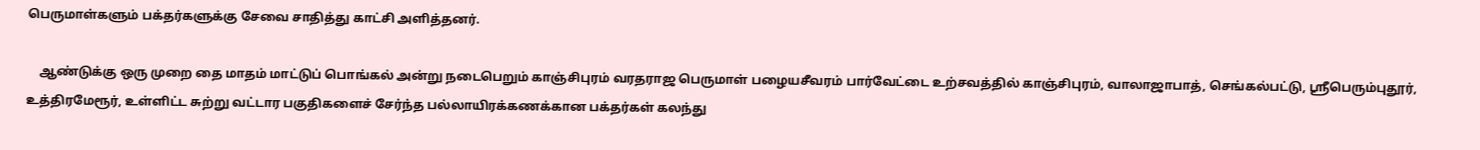பெருமாள்களும் பக்தர்களுக்கு சேவை சாதித்து காட்சி அளித்தனர்.

    ஆண்டுக்கு ஒரு முறை தை மாதம் மாட்டுப் பொங்கல் அன்று நடைபெறும் காஞ்சிபுரம் வரதராஜ பெருமாள் பழையசீவரம் பார்வேட்டை உற்சவத்தில் காஞ்சிபுரம், வாலாஜாபாத், செங்கல்பட்டு, ஸ்ரீபெரும்புதூர், உத்திரமேரூர், உள்ளிட்ட சுற்று வட்டார பகுதிகளைச் சேர்ந்த பல்லாயிரக்கணக்கான பக்தர்கள் கலந்து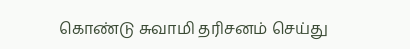கொண்டு சுவாமி தரிசனம் செய்து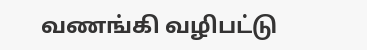வணங்கி வழிபட்டு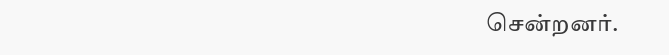சென்றனர்.